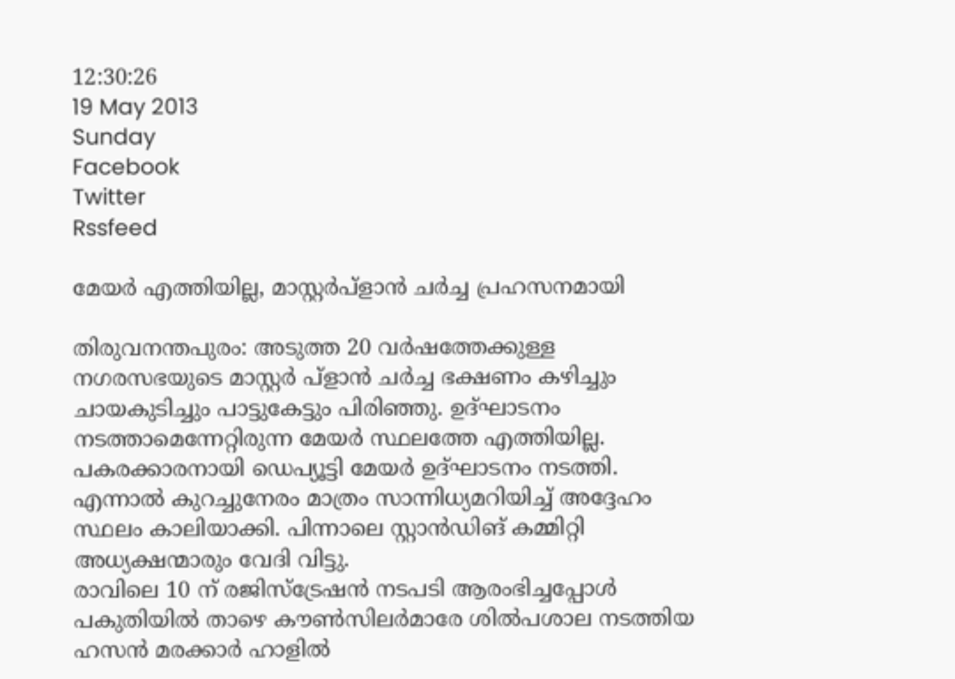12:30:26
19 May 2013
Sunday
Facebook
Twitter
Rssfeed

മേയര്‍ എത്തിയില്ല, മാസ്റ്റര്‍പ്ളാന്‍ ചര്‍ച്ച പ്രഹസനമായി

തിരുവനന്തപുരം: അടുത്ത 20 വര്‍ഷത്തേക്കുള്ള നഗരസഭയുടെ മാസ്റ്റര്‍ പ്ളാന്‍ ചര്‍ച്ച ഭക്ഷണം കഴിച്ചും ചായകുടിച്ചും പാട്ടുകേട്ടും പിരിഞ്ഞു. ഉദ്ഘാടനം നടത്താമെന്നേറ്റിരുന്ന മേയര്‍ സ്ഥലത്തേ എത്തിയില്ല. പകരക്കാരനായി ഡെപ്യൂട്ടി മേയര്‍ ഉദ്ഘാടനം നടത്തി.
എന്നാല്‍ കുറച്ചുനേരം മാത്രം സാന്നിധ്യമറിയിച്ച് അദ്ദേഹം സ്ഥലം കാലിയാക്കി. പിന്നാലെ സ്റ്റാന്‍ഡിങ് കമ്മിറ്റി അധ്യക്ഷന്മാരും വേദി വിട്ടു.
രാവിലെ 10 ന് രജിസ്ട്രേഷന്‍ നടപടി ആരംഭിച്ചപ്പോള്‍ പകുതിയില്‍ താഴെ കൗണ്‍സിലര്‍മാരേ ശില്‍പശാല നടത്തിയ ഹസന്‍ മരക്കാര്‍ ഹാളില്‍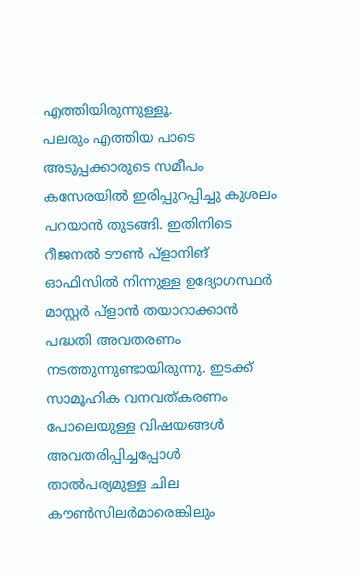എത്തിയിരുന്നുള്ളൂ.
പലരും എത്തിയ പാടെ അടുപ്പക്കാരുടെ സമീപം കസേരയില്‍ ഇരിപ്പുറപ്പിച്ചു കുശലം പറയാന്‍ തുടങ്ങി. ഇതിനിടെ റീജനല്‍ ടൗണ്‍ പ്ളാനിങ് ഓഫിസില്‍ നിന്നുള്ള ഉദ്യോഗസ്ഥര്‍ മാസ്റ്റര്‍ പ്ളാന്‍ തയാറാക്കാന്‍ പദ്ധതി അവതരണം നടത്തുന്നുണ്ടായിരുന്നു. ഇടക്ക് സാമൂഹിക വനവത്കരണം പോലെയുള്ള വിഷയങ്ങള്‍ അവതരിപ്പിച്ചപ്പോള്‍ താല്‍പര്യമുള്ള ചില കൗണ്‍സിലര്‍മാരെങ്കിലും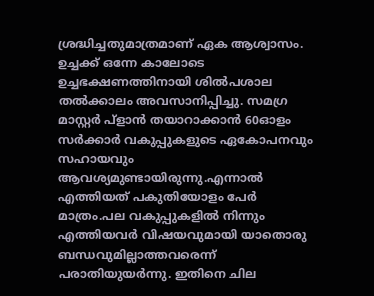ശ്രദ്ധിച്ചതുമാത്രമാണ് ഏക ആശ്വാസം. ഉച്ചക്ക് ഒന്നേ കാലോടെ ഉച്ചഭക്ഷണത്തിനായി ശില്‍പശാല തല്‍ക്കാലം അവസാനിപ്പിച്ചു. സമഗ്ര മാസ്റ്റര്‍ പ്ളാന്‍ തയാറാക്കാന്‍ 60ഓളം സര്‍ക്കാര്‍ വകുപ്പുകളുടെ ഏകോപനവും സഹായവും ആവശ്യമുണ്ടായിരുന്നു.എന്നാല്‍ എത്തിയത് പകുതിയോളം പേര്‍ മാത്രം.പല വകുപ്പുകളില്‍ നിന്നും എത്തിയവര്‍ വിഷയവുമായി യാതൊരു ബന്ധവുമില്ലാത്തവരെന്ന് പരാതിയുയര്‍ന്നു. ഇതിനെ ചില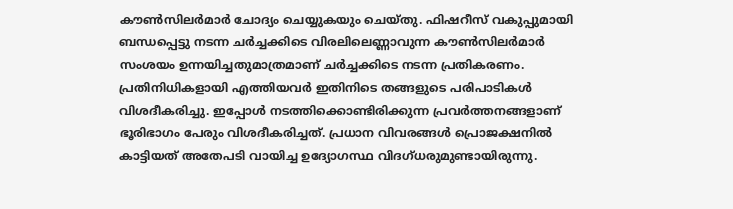കൗണ്‍സിലര്‍മാര്‍ ചോദ്യം ചെയ്യുകയും ചെയ്തു. ഫിഷറീസ് വകുപ്പുമായി ബന്ധപ്പെട്ടു നടന്ന ചര്‍ച്ചക്കിടെ വിരലിലെണ്ണാവുന്ന കൗണ്‍സിലര്‍മാര്‍ സംശയം ഉന്നയിച്ചതുമാത്രമാണ് ചര്‍ച്ചക്കിടെ നടന്ന പ്രതികരണം.
പ്രതിനിധികളായി എത്തിയവര്‍ ഇതിനിടെ തങ്ങളുടെ പരിപാടികള്‍ വിശദീകരിച്ചു. ഇപ്പോള്‍ നടത്തിക്കൊണ്ടിരിക്കുന്ന പ്രവര്‍ത്തനങ്ങളാണ് ഭൂരിഭാഗം പേരും വിശദീകരിച്ചത്. പ്രധാന വിവരങ്ങള്‍ പ്രൊജക്ഷനില്‍ കാട്ടിയത് അതേപടി വായിച്ച ഉദ്യോഗസ്ഥ വിദഗ്ധരുമുണ്ടായിരുന്നു.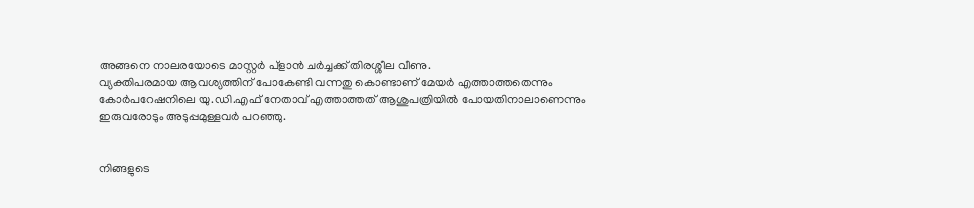അങ്ങനെ നാലരയോടെ മാസ്റ്റര്‍ പ്ളാന്‍ ചര്‍ച്ചക്ക് തിരശ്ശീല വീണു.
വ്യക്തിപരമായ ആവശ്യത്തിന് പോകേണ്ടി വന്നതു കൊണ്ടാണ് മേയര്‍ എത്താത്തതെന്നും കോര്‍പറേഷനിലെ യു.ഡി.എഫ് നേതാവ് എത്താത്തത് ആശുപത്രിയില്‍ പോയതിനാലാണെന്നും ഇരുവരോടും അടുപ്പമുള്ളവര്‍ പറഞ്ഞു.


നിങ്ങളുടെ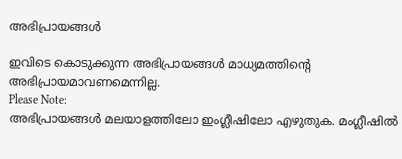അഭിപ്രായങ്ങള്‍

ഇവിടെ കൊടുക്കുന്ന അഭിപ്രായങ്ങള്‍ മാധ്യമത്തിന്റെ അഭിപ്രായമാവണമെന്നില്ല.
Please Note:
അഭിപ്രായങ്ങള്‍ മലയാളത്തിലോ ഇംഗ്ലീഷിലോ എഴുതുക. മംഗ്ലീഷില്‍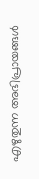എഴുതുന്ന അഭിപ്രായങ്ങള്‍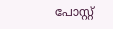പോസ്റ്റ്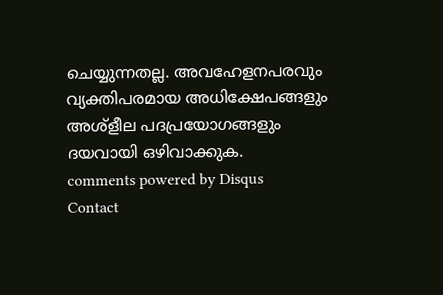ചെയ്യുന്നതല്ല. അവഹേളനപരവും വ്യക്തിപരമായ അധിക്ഷേപങ്ങളും അശ്ളീല പദപ്രയോഗങ്ങളും ദയവായി ഒഴിവാക്കുക.
comments powered by Disqus
Contact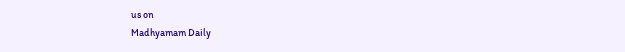us on
Madhyamam Daily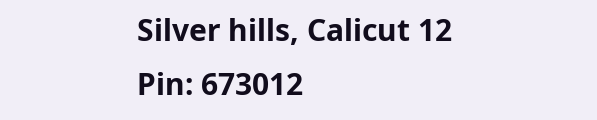Silver hills, Calicut 12
Pin: 673012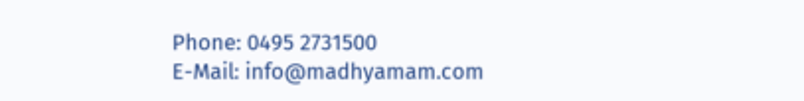Phone: 0495 2731500
E-Mail: info@madhyamam.com